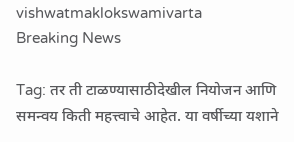vishwatmaklokswamivarta
Breaking News

Tag: तर ती टाळण्यासाठीदेखील नियोजन आणि समन्वय किती महत्त्वाचे आहेत. या वर्षीच्या यशाने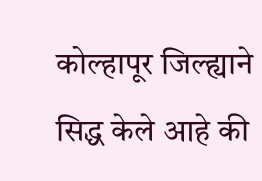कोल्हापूर जिल्ह्याने सिद्ध केले आहे की